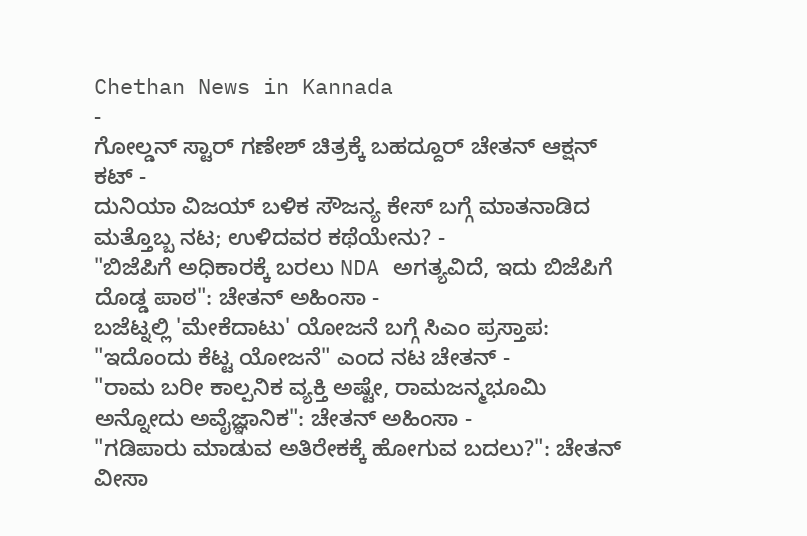Chethan News in Kannada
-
ಗೋಲ್ಡನ್ ಸ್ಟಾರ್ ಗಣೇಶ್ ಚಿತ್ರಕ್ಕೆ ಬಹದ್ದೂರ್ ಚೇತನ್ ಆಕ್ಷನ್ ಕಟ್ -
ದುನಿಯಾ ವಿಜಯ್ ಬಳಿಕ ಸೌಜನ್ಯ ಕೇಸ್ ಬಗ್ಗೆ ಮಾತನಾಡಿದ ಮತ್ತೊಬ್ಬ ನಟ; ಉಳಿದವರ ಕಥೆಯೇನು? -
"ಬಿಜೆಪಿಗೆ ಅಧಿಕಾರಕ್ಕೆ ಬರಲು NDA ಅಗತ್ಯವಿದೆ, ಇದು ಬಿಜೆಪಿಗೆ ದೊಡ್ಡ ಪಾಠ": ಚೇತನ್ ಅಹಿಂಸಾ -
ಬಜೆಟ್ನಲ್ಲಿ 'ಮೇಕೆದಾಟು' ಯೋಜನೆ ಬಗ್ಗೆ ಸಿಎಂ ಪ್ರಸ್ತಾಪ: "ಇದೊಂದು ಕೆಟ್ಟ ಯೋಜನೆ" ಎಂದ ನಟ ಚೇತನ್ -
"ರಾಮ ಬರೀ ಕಾಲ್ಪನಿಕ ವ್ಯಕ್ತಿ ಅಷ್ಟೇ, ರಾಮಜನ್ಮಭೂಮಿ ಅನ್ನೋದು ಅವೈಜ್ಞಾನಿಕ": ಚೇತನ್ ಅಹಿಂಸಾ -
"ಗಡಿಪಾರು ಮಾಡುವ ಅತಿರೇಕಕ್ಕೆ ಹೋಗುವ ಬದಲು?": ಚೇತನ್ ವೀಸಾ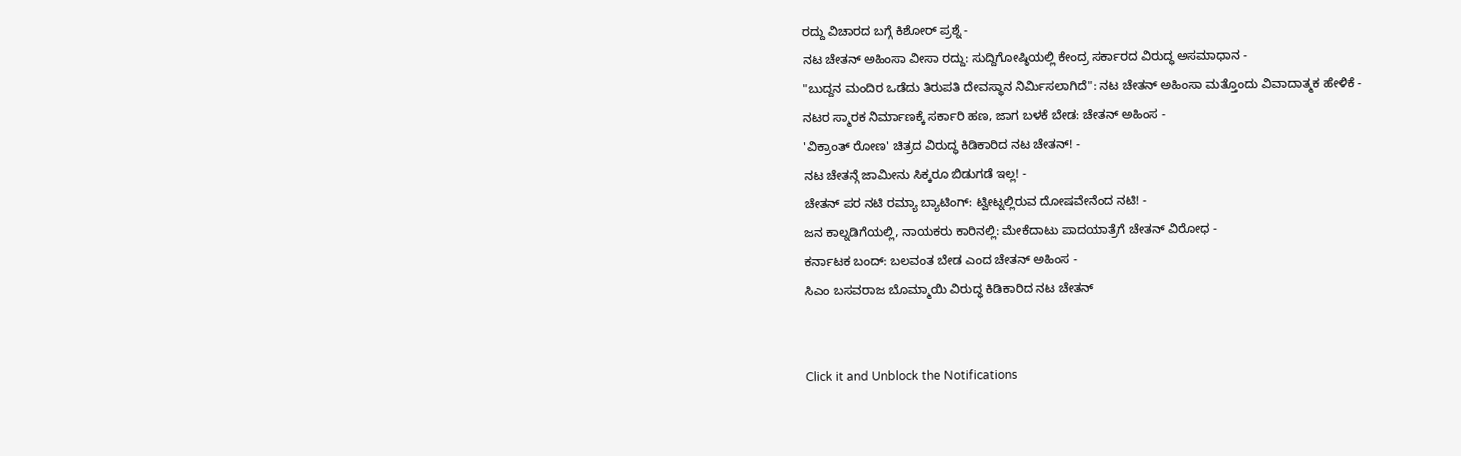ರದ್ದು ವಿಚಾರದ ಬಗ್ಗೆ ಕಿಶೋರ್ ಪ್ರಶ್ನೆ -
ನಟ ಚೇತನ್ ಅಹಿಂಸಾ ವೀಸಾ ರದ್ದು: ಸುದ್ದಿಗೋಷ್ಠಿಯಲ್ಲಿ ಕೇಂದ್ರ ಸರ್ಕಾರದ ವಿರುದ್ಧ ಅಸಮಾಧಾನ -
"ಬುದ್ದನ ಮಂದಿರ ಒಡೆದು ತಿರುಪತಿ ದೇವಸ್ಥಾನ ನಿರ್ಮಿಸಲಾಗಿದೆ": ನಟ ಚೇತನ್ ಅಹಿಂಸಾ ಮತ್ತೊಂದು ವಿವಾದಾತ್ಮಕ ಹೇಳಿಕೆ -
ನಟರ ಸ್ಮಾರಕ ನಿರ್ಮಾಣಕ್ಕೆ ಸರ್ಕಾರಿ ಹಣ, ಜಾಗ ಬಳಕೆ ಬೇಡ: ಚೇತನ್ ಅಹಿಂಸ -
'ವಿಕ್ರಾಂತ್ ರೋಣ' ಚಿತ್ರದ ವಿರುದ್ಧ ಕಿಡಿಕಾರಿದ ನಟ ಚೇತನ್! -
ನಟ ಚೇತನ್ಗೆ ಜಾಮೀನು ಸಿಕ್ಕರೂ ಬಿಡುಗಡೆ ಇಲ್ಲ! -
ಚೇತನ್ ಪರ ನಟಿ ರಮ್ಯಾ ಬ್ಯಾಟಿಂಗ್: ಟ್ವೀಟ್ನಲ್ಲಿರುವ ದೋಷವೇನೆಂದ ನಟಿ! -
ಜನ ಕಾಲ್ನಡಿಗೆಯಲ್ಲಿ, ನಾಯಕರು ಕಾರಿನಲ್ಲಿ: ಮೇಕೆದಾಟು ಪಾದಯಾತ್ರೆಗೆ ಚೇತನ್ ವಿರೋಧ -
ಕರ್ನಾಟಕ ಬಂದ್: ಬಲವಂತ ಬೇಡ ಎಂದ ಚೇತನ್ ಅಹಿಂಸ -
ಸಿಎಂ ಬಸವರಾಜ ಬೊಮ್ಮಾಯಿ ವಿರುದ್ಧ ಕಿಡಿಕಾರಿದ ನಟ ಚೇತನ್


Click it and Unblock the Notifications